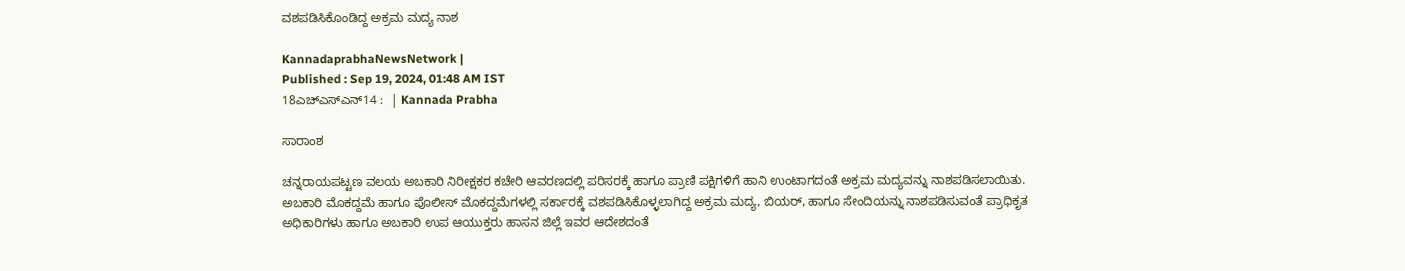ವಶಪಡಿಸಿಕೊಂಡಿದ್ದ ಅಕ್ರಮ ಮದ್ಯ ನಾಶ

KannadaprabhaNewsNetwork |
Published : Sep 19, 2024, 01:48 AM IST
18ಎಚ್ಎಸ್ಎನ್14 :  | Kannada Prabha

ಸಾರಾಂಶ

ಚನ್ನರಾಯಪಟ್ಟಣ ವಲಯ ಅಬಕಾರಿ ನಿರೀಕ್ಷಕರ ಕಚೇರಿ ಆವರಣದಲ್ಲಿ ಪರಿಸರಕ್ಕೆ ಹಾಗೂ ಪ್ರಾಣಿ ಪಕ್ಷಿಗಳಿಗೆ ಹಾನಿ ಉಂಟಾಗದಂತೆ ಅಕ್ರಮ ಮದ್ಯವನ್ನು ನಾಶಪಡಿಸಲಾಯಿತು. ಅಬಕಾರಿ ಮೊಕದ್ದಮೆ ಹಾಗೂ ಪೊಲೀಸ್ ಮೊಕದ್ದಮೆಗಳಲ್ಲಿ ಸರ್ಕಾರಕ್ಕೆ ವಶಪಡಿಸಿಕೊಳ್ಳಲಾಗಿದ್ದ ಅಕ್ರಮ ಮದ್ಯ, ಬಿಯರ್, ಹಾಗೂ ಸೇಂದಿಯನ್ನು ನಾಶಪಡಿಸುವಂತೆ ಪ್ರಾಧಿಕೃತ ಅಧಿಕಾರಿಗಳು ಹಾಗೂ ಅಬಕಾರಿ ಉಪ ಆಯುಕ್ತರು ಹಾಸನ ಜಿಲ್ಲೆ ಇವರ ಆದೇಶದಂತೆ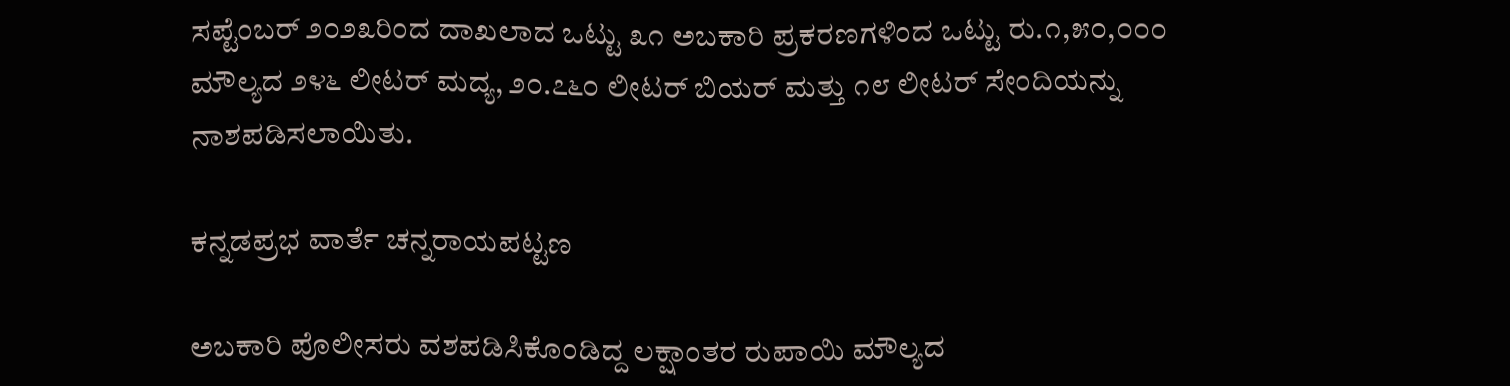ಸಪ್ಟೆಂಬರ್ ೨೦೨೩ರಿಂದ ದಾಖಲಾದ ಒಟ್ಟು ೩೧ ಅಬಕಾರಿ ಪ್ರಕರಣಗಳಿಂದ ಒಟ್ಟು ರು.೧,೫೦,೦೦೦ ಮೌಲ್ಯದ ೨೪೬ ಲೀಟರ್‌ ಮದ್ಯ, ೨೦.೭೬೦ ಲೀಟರ್‌ ಬಿಯರ್ ಮತ್ತು ೧೮ ಲೀಟರ್ ಸೇಂದಿಯನ್ನು ನಾಶಪಡಿಸಲಾಯಿತು.

ಕನ್ನಡಪ್ರಭ ವಾರ್ತೆ ಚನ್ನರಾಯಪಟ್ಟಣ

ಅಬಕಾರಿ ಪೊಲೀಸರು ವಶಪಡಿಸಿಕೊಂಡಿದ್ದ ಲಕ್ಷಾಂತರ ರುಪಾಯಿ ಮೌಲ್ಯದ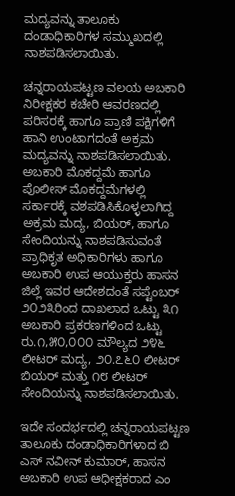ಮದ್ಯವನ್ನು ತಾಲೂಕು ದಂಡಾಧಿಕಾರಿಗಳ ಸಮ್ಮುಖದಲ್ಲಿ ನಾಶಪಡಿಸಲಾಯಿತು.

ಚನ್ನರಾಯಪಟ್ಟಣ ವಲಯ ಅಬಕಾರಿ ನಿರೀಕ್ಷಕರ ಕಚೇರಿ ಆವರಣದಲ್ಲಿ ಪರಿಸರಕ್ಕೆ ಹಾಗೂ ಪ್ರಾಣಿ ಪಕ್ಷಿಗಳಿಗೆ ಹಾನಿ ಉಂಟಾಗದಂತೆ ಅಕ್ರಮ ಮದ್ಯವನ್ನು ನಾಶಪಡಿಸಲಾಯಿತು. ಅಬಕಾರಿ ಮೊಕದ್ದಮೆ ಹಾಗೂ ಪೊಲೀಸ್ ಮೊಕದ್ದಮೆಗಳಲ್ಲಿ ಸರ್ಕಾರಕ್ಕೆ ವಶಪಡಿಸಿಕೊಳ್ಳಲಾಗಿದ್ದ ಅಕ್ರಮ ಮದ್ಯ, ಬಿಯರ್, ಹಾಗೂ ಸೇಂದಿಯನ್ನು ನಾಶಪಡಿಸುವಂತೆ ಪ್ರಾಧಿಕೃತ ಅಧಿಕಾರಿಗಳು ಹಾಗೂ ಅಬಕಾರಿ ಉಪ ಆಯುಕ್ತರು ಹಾಸನ ಜಿಲ್ಲೆ ಇವರ ಆದೇಶದಂತೆ ಸಪ್ಟೆಂಬರ್ ೨೦೨೩ರಿಂದ ದಾಖಲಾದ ಒಟ್ಟು ೩೧ ಅಬಕಾರಿ ಪ್ರಕರಣಗಳಿಂದ ಒಟ್ಟು ರು.೧,೫೦,೦೦೦ ಮೌಲ್ಯದ ೨೪೬ ಲೀಟರ್‌ ಮದ್ಯ, ೨೦.೭೬೦ ಲೀಟರ್‌ ಬಿಯರ್ ಮತ್ತು ೧೮ ಲೀಟರ್ ಸೇಂದಿಯನ್ನು ನಾಶಪಡಿಸಲಾಯಿತು.

ಇದೇ ಸಂದರ್ಭದಲ್ಲಿ ಚನ್ನರಾಯಪಟ್ಟಣ ತಾಲೂಕು ದಂಡಾಧಿಕಾರಿಗಳಾದ ಬಿ ಎಸ್ ನವೀನ್ ಕುಮಾರ್‌, ಹಾಸನ ಅಬಕಾರಿ ಉಪ ಆಧೀಕ್ಷಕರಾದ ಎಂ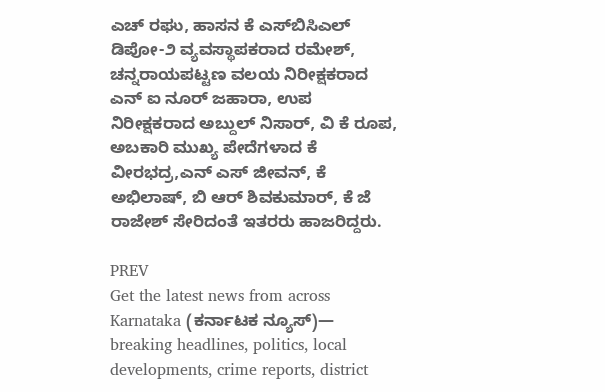ಎಚ್ ರಘು, ಹಾಸನ ಕೆ ಎಸ್‌ಬಿಸಿಎಲ್ ಡಿಪೋ-೨ ವ್ಯವಸ್ಥಾಪಕರಾದ ರಮೇಶ್, ಚನ್ನರಾಯಪಟ್ಟಣ ವಲಯ ನಿರೀಕ್ಷಕರಾದ ಎನ್‌ ಐ ನೂರ್ ಜಹಾರಾ, ಉಪ ನಿರೀಕ್ಷಕರಾದ ಅಬ್ದುಲ್ ನಿಸಾರ್‌, ವಿ ಕೆ ರೂಪ, ಅಬಕಾರಿ ಮುಖ್ಯ ಪೇದೆಗಳಾದ ಕೆ ವೀರಭದ್ರ,ಎನ್ ಎಸ್ ಜೀವನ್, ಕೆ ಅಭಿಲಾಷ್‌, ಬಿ ಆರ್‌ ಶಿವಕುಮಾರ್, ಕೆ ಜೆ ರಾಜೇಶ್ ಸೇರಿದಂತೆ ಇತರರು ಹಾಜರಿದ್ದರು.

PREV
Get the latest news from across Karnataka (ಕರ್ನಾಟಕ ನ್ಯೂಸ್)— breaking headlines, politics, local developments, crime reports, district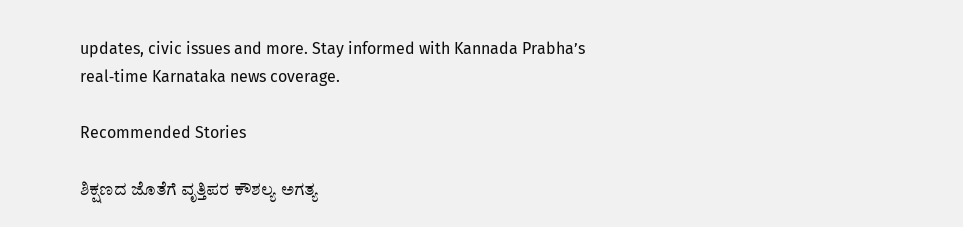updates, civic issues and more. Stay informed with Kannada Prabha’s real‑time Karnataka news coverage.

Recommended Stories

ಶಿಕ್ಷಣದ ಜೊತೆಗೆ ವೃತ್ತಿಪರ ಕೌಶಲ್ಯ ಅಗತ್ಯ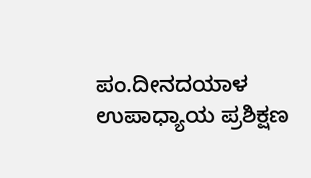ಪಂ.ದೀನದಯಾಳ ಉಪಾಧ್ಯಾಯ ಪ್ರಶಿಕ್ಷಣ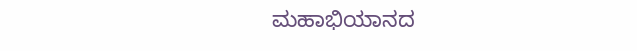ಮಹಾಭಿಯಾನದ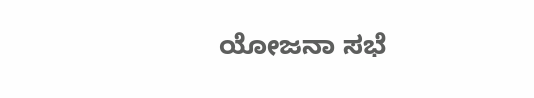ಯೋಜನಾ ಸಭೆ